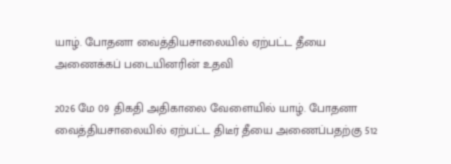யாழ். போதனா வைத்தியசாலையில் ஏற்பட்ட தீயை அணைக்கப் படையினரின் உதவி

2026 மே 09 திகதி அதிகாலை வேளையில் யாழ். போதனா வைத்தியசாலையில் ஏற்பட்ட திடீர் தீயை அணைப்பதற்கு 512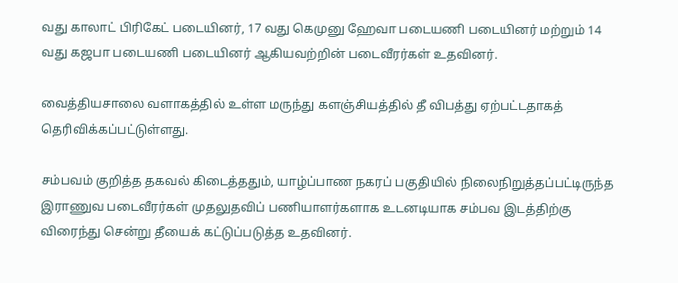வது காலாட் பிரிகேட் படையினர், 17 வது கெமுனு ஹேவா படையணி படையினர் மற்றும் 14 வது கஜபா படையணி படையினர் ஆகியவற்றின் படைவீரர்கள் உதவினர்.

வைத்தியசாலை வளாகத்தில் உள்ள மருந்து களஞ்சியத்தில் தீ விபத்து ஏற்பட்டதாகத் தெரிவிக்கப்பட்டுள்ளது.

சம்பவம் குறித்த தகவல் கிடைத்ததும், யாழ்ப்பாண நகரப் பகுதியில் நிலைநிறுத்தப்பட்டிருந்த இராணுவ படைவீரர்கள் முதலுதவிப் பணியாளர்களாக உடனடியாக சம்பவ இடத்திற்கு விரைந்து சென்று தீயைக் கட்டுப்படுத்த உதவினர்.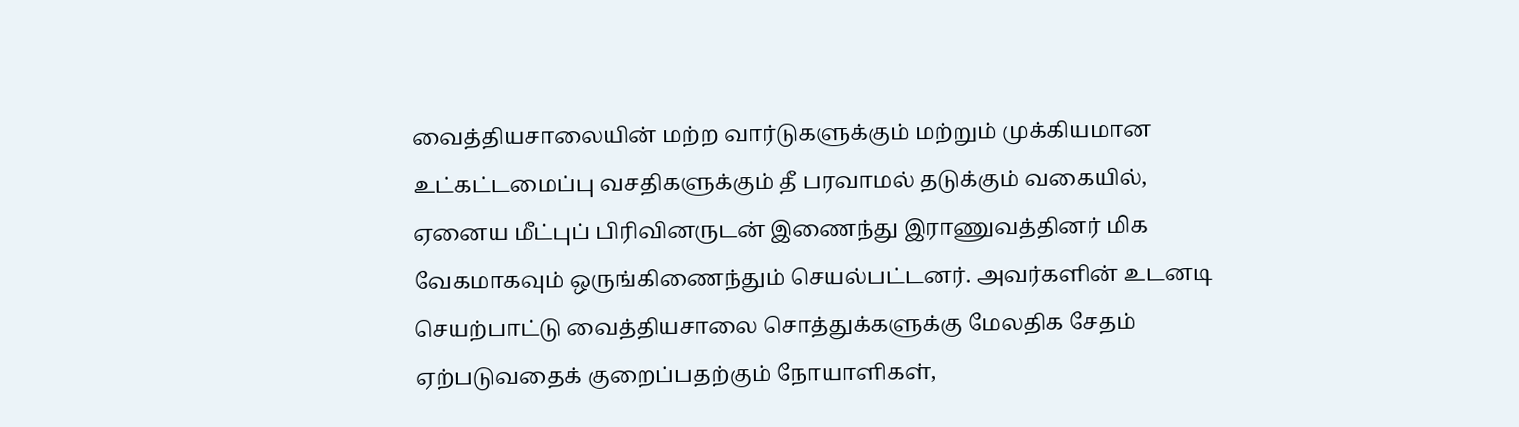வைத்தியசாலையின் மற்ற வார்டுகளுக்கும் மற்றும் முக்கியமான உட்கட்டமைப்பு வசதிகளுக்கும் தீ பரவாமல் தடுக்கும் வகையில், ஏனைய மீட்புப் பிரிவினருடன் இணைந்து இராணுவத்தினர் மிக வேகமாகவும் ஒருங்கிணைந்தும் செயல்பட்டனர். அவர்களின் உடனடி செயற்பாட்டு வைத்தியசாலை சொத்துக்களுக்கு மேலதிக சேதம் ஏற்படுவதைக் குறைப்பதற்கும் நோயாளிகள்,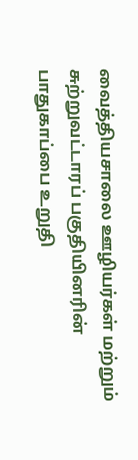வைத்தியசாலை ஊழியர்கள் மற்றும் சுற்றுவட்டாரப் பகுதியினரின் பாதுகாப்பை உறுதி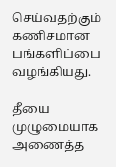செய்வதற்கும் கணிசமான பங்களிப்பை வழங்கியது.

தீயை முழுமையாக அணைத்த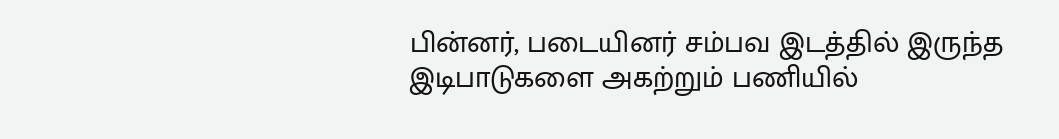பின்னர், படையினர் சம்பவ இடத்தில் இருந்த இடிபாடுகளை அகற்றும் பணியில்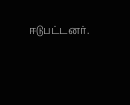ஈடுபட்டனர்.